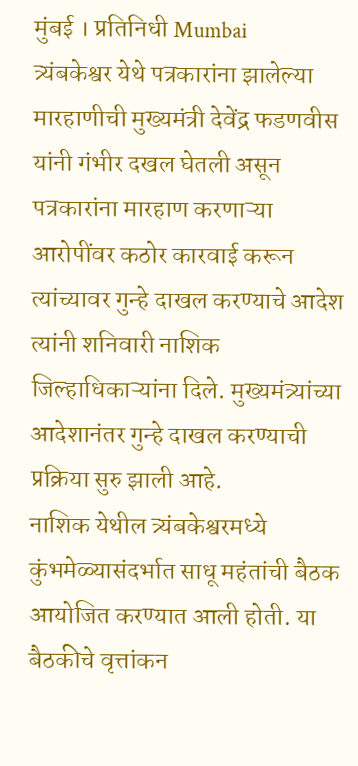मुंबई । प्रतिनिधी Mumbai
त्र्यंबकेश्वर येथे पत्रकारांना झालेल्या मारहाणीची मुख्यमंत्री देवेंद्र फडणवीस यांनी गंभीर दखल घेतली असून पत्रकारांना मारहाण करणाऱ्या आरोपींवर कठोर कारवाई करून त्यांच्यावर गुन्हे दाखल करण्याचे आदेश त्यांनी शनिवारी नाशिक जिल्हाधिकाऱ्यांना दिले. मुख्यमंत्र्यांच्या आदेशानंतर गुन्हे दाखल करण्याची प्रक्रिया सुरु झाली आहे.
नाशिक येथील त्र्यंबकेश्वरमध्ये कुंभमेळ्यासंदर्भात साधू महंतांची बैठक आयोजित करण्यात आली होती. या बैठकीचे वृत्तांकन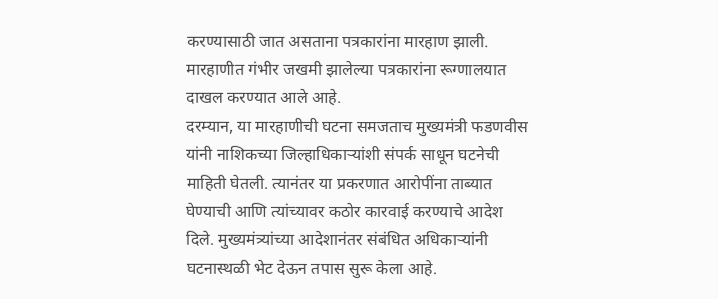करण्यासाठी जात असताना पत्रकारांना मारहाण झाली. मारहाणीत गंभीर जखमी झालेल्या पत्रकारांना रूग्णालयात दाखल करण्यात आले आहे.
दरम्यान, या मारहाणीची घटना समजताच मुख्यमंत्री फडणवीस यांनी नाशिकच्या जिल्हाधिकाऱ्यांशी संपर्क साधून घटनेची माहिती घेतली. त्यानंतर या प्रकरणात आरोपींना ताब्यात घेण्याची आणि त्यांच्यावर कठोर कारवाई करण्याचे आदेश दिले. मुख्यमंत्र्यांच्या आदेशानंतर संबंधित अधिकाऱ्यांनी घटनास्थळी भेट देऊन तपास सुरू केला आहे.